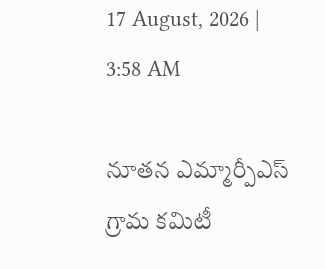17 August, 2026 | 3:58 AM

నూతన ఎమ్మార్పీఎస్ గ్రామ కమిటీ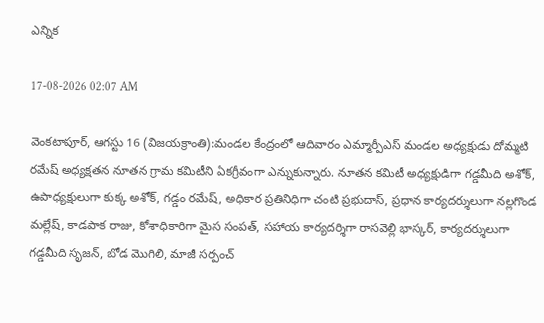ఎన్నిక

17-08-2026 02:07 AM

వెంకటాపూర్, ఆగస్టు 16 (విజయక్రాంతి):మండల కేంద్రంలో ఆదివారం ఎమ్మార్పీఎస్ మండల అధ్యక్షుడు దోమ్మటి రమేష్ అధ్యక్షతన నూతన గ్రామ కమిటీని ఏకగ్రీవంగా ఎన్నుకున్నారు. నూతన కమిటీ అధ్యక్షుడిగా గడ్డమీది అశోక్, ఉపాధ్యక్షులుగా కుక్క అశోక్, గడ్డం రమేష్, అధికార ప్రతినిధిగా చంటి ప్రభుదాస్, ప్రధాన కార్యదర్శులుగా నల్లగొండ మల్లేష్, కాడపాక రాజు, కోశాధికారిగా మైస సంపత్, సహాయ కార్యదర్శిగా రాసవెల్లి భాస్కర్, కార్యదర్శులుగా గడ్డమీది సృజన్, బోడ మొగిలి, మాజీ సర్పంచ్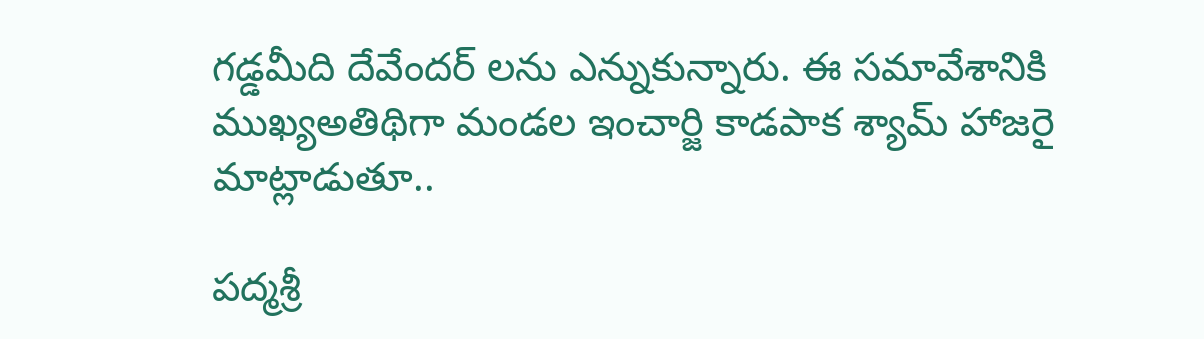గడ్డమీది దేవేందర్ లను ఎన్నుకున్నారు. ఈ సమావేశానికి ముఖ్యఅతిథిగా మండల ఇంచార్జి కాడపాక శ్యామ్ హాజరై మాట్లాడుతూ..

పద్మశ్రీ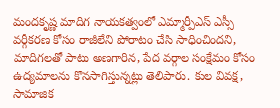మందకృష్ణ మాదిగ నాయకత్వంలో ఎమ్మార్పీఎస్ ఎస్సీ వర్గీకరణ కోసం రాజీలేని పోరాటం చేసి సాధించిందని, మాదిగలతో పాటు అణగారిన, పేద వర్గాల సంక్షేమం కోసం ఉద్యమాలను కొనసాగిస్తున్నట్లు తెలిపారు. కుల వివక్ష, సామాజిక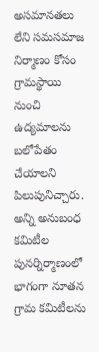అసమానతలు లేని సమసమాజ నిర్మాణం కోసం గ్రామస్థాయి నుంచి ఉద్యమాలను బలోపేతం చేయాలని పిలుపునిచ్చారు. అన్ని అనుబంధ కమిటీల పునర్నిర్మాణంలో భాగంగా నూతన గ్రామ కమిటీలను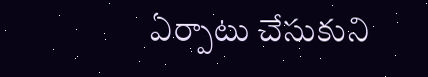ఏర్పాటు చేసుకుని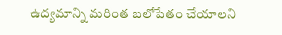ఉద్యమాన్ని మరింత బలోపేతం చేయాలని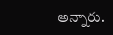అన్నారు.